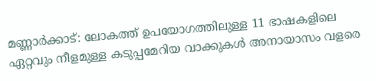മണ്ണാർക്കാട്: ലോകത്ത് ഉപയോഗത്തിലുള്ള 11 ഭാഷകളിലെ ഏറ്റവും നീളമുള്ള കടുപ്പമേറിയ വാക്കുകൾ അനായാസം വളരെ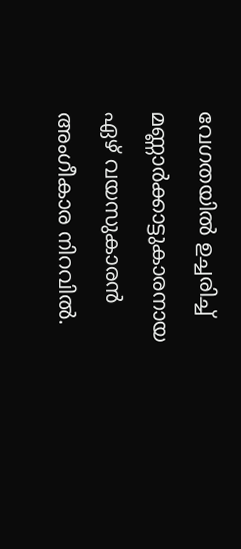വേഗതയിൽ ഉച്ചരിച്ച് മണ്ണാർക്കാട്ടുകാരനായ ഏഴ് വയസുകാരൻ അംഗീകാര നിറവിൽ.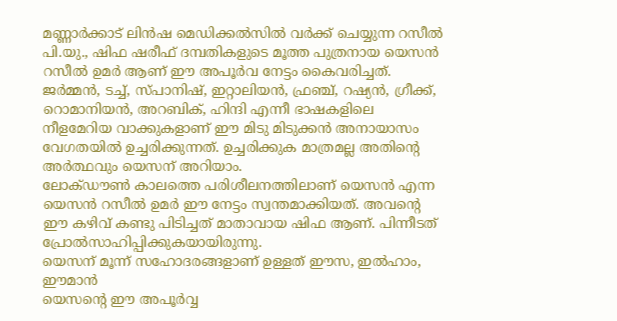മണ്ണാർക്കാട് ലിൻഷ മെഡിക്കൽസിൽ വർക്ക് ചെയ്യുന്ന റസീൽ പി.യു., ഷിഫ ഷരീഫ് ദമ്പതികളുടെ മൂത്ത പുത്രനായ യെസൻ റസീൽ ഉമർ ആണ് ഈ അപൂർവ നേട്ടം കൈവരിച്ചത്.
ജർമ്മൻ, ടച്ച്, സ്പാനിഷ്, ഇറ്റാലിയൻ, ഫ്രഞ്ച്, റഷ്യൻ, ഗ്രീക്ക്, റൊമാനിയൻ, അറബിക്, ഹിന്ദി എന്നീ ഭാഷകളിലെ നീളമേറിയ വാക്കുകളാണ് ഈ മിടു മിടുക്കൻ അനായാസം വേഗതയിൽ ഉച്ചരിക്കുന്നത്. ഉച്ചരിക്കുക മാത്രമല്ല അതിന്റെ അർത്ഥവും യെസന് അറിയാം.
ലോക്ഡൗൺ കാലത്തെ പരിശീലനത്തിലാണ് യെസൻ എന്ന യെസൻ റസീൽ ഉമർ ഈ നേട്ടം സ്വന്തമാക്കിയത്. അവന്റെ ഈ കഴിവ് കണ്ടു പിടിച്ചത് മാതാവായ ഷിഫ ആണ്. പിന്നീടത് പ്രോൽസാഹിപ്പിക്കുകയായിരുന്നു.
യെസന് മൂന്ന് സഹോദരങ്ങളാണ് ഉള്ളത് ഈസ, ഇൽഹാം, ഈമാൻ
യെസന്റെ ഈ അപൂർവ്വ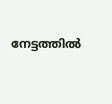നേട്ടത്തിൽ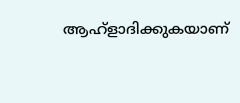ആഹ്ളാദിക്കുകയാണ്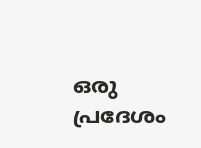ഒരു പ്രദേശം